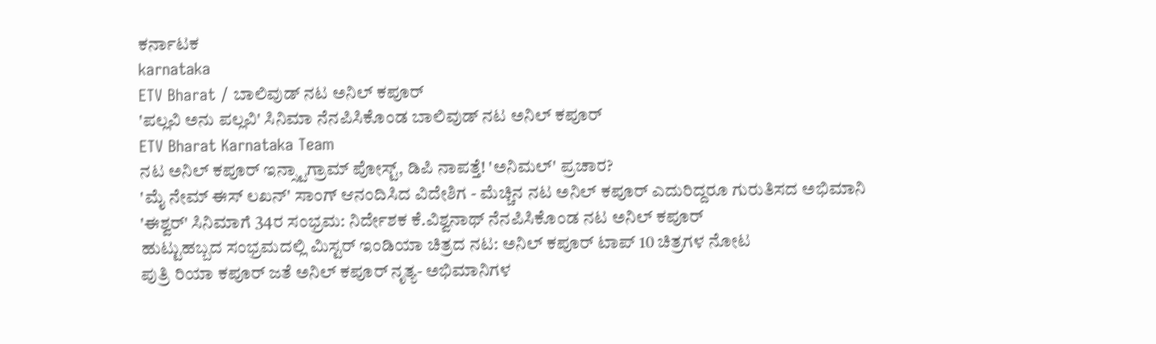ಕರ್ನಾಟಕ
karnataka
ETV Bharat / ಬಾಲಿವುಡ್ ನಟ ಅನಿಲ್ ಕಪೂರ್
'ಪಲ್ಲವಿ ಅನು ಪಲ್ಲವಿ' ಸಿನಿಮಾ ನೆನಪಿಸಿಕೊಂಡ ಬಾಲಿವುಡ್ ನಟ ಅನಿಲ್ ಕಪೂರ್
ETV Bharat Karnataka Team
ನಟ ಅನಿಲ್ ಕಪೂರ್ ಇನ್ಸ್ಟಾಗ್ರಾಮ್ ಪೋಸ್ಟ್, ಡಿಪಿ ನಾಪತ್ತೆ! 'ಅನಿಮಲ್' ಪ್ರಚಾರ?
'ಮೈ ನೇಮ್ ಈಸ್ ಲಖನ್' ಸಾಂಗ್ ಆನಂದಿಸಿದ ವಿದೇಶಿಗ - ಮೆಚ್ಚಿನ ನಟ ಅನಿಲ್ ಕಪೂರ್ ಎದುರಿದ್ದರೂ ಗುರುತಿಸದ ಅಭಿಮಾನಿ
'ಈಶ್ವರ್' ಸಿನಿಮಾಗೆ 34ರ ಸಂಭ್ರಮ: ನಿರ್ದೇಶಕ ಕೆ.ವಿಶ್ವನಾಥ್ ನೆನಪಿಸಿಕೊಂಡ ನಟ ಅನಿಲ್ ಕಪೂರ್
ಹುಟ್ಟುಹಬ್ಬದ ಸಂಭ್ರಮದಲ್ಲಿ ಮಿಸ್ಟರ್ ಇಂಡಿಯಾ ಚಿತ್ರದ ನಟ: ಅನಿಲ್ ಕಪೂರ್ ಟಾಪ್ 10 ಚಿತ್ರಗಳ ನೋಟ
ಪುತ್ರಿ ರಿಯಾ ಕಪೂರ್ ಜತೆ ಅನಿಲ್ ಕಪೂರ್ ನೃತ್ಯ- ಅಭಿಮಾನಿಗಳ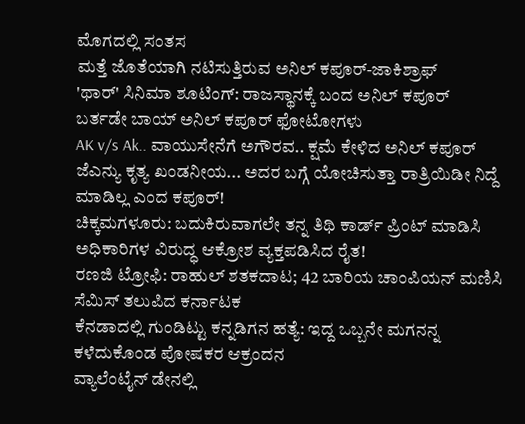ಮೊಗದಲ್ಲಿ ಸಂತಸ
ಮತ್ತೆ ಜೊತೆಯಾಗಿ ನಟಿಸುತ್ತಿರುವ ಅನಿಲ್ ಕಪೂರ್-ಜಾಕಿಶ್ರಾಫ್
'ಥಾರ್' ಸಿನಿಮಾ ಶೂಟಿಂಗ್: ರಾಜಸ್ಥಾನಕ್ಕೆ ಬಂದ ಅನಿಲ್ ಕಪೂರ್
ಬರ್ತಡೇ ಬಾಯ್ ಅನಿಲ್ ಕಪೂರ್ ಫೋಟೋಗಳು
AK v/s Ak.. ವಾಯುಸೇನೆಗೆ ಅಗೌರವ.. ಕ್ಷಮೆ ಕೇಳಿದ ಅನಿಲ್ ಕಪೂರ್
ಜೆಎನ್ಯು ಕೃತ್ಯ ಖಂಡನೀಯ... ಅದರ ಬಗ್ಗೆ ಯೋಚಿಸುತ್ತಾ ರಾತ್ರಿಯಿಡೀ ನಿದ್ದೆ ಮಾಡಿಲ್ಲ ಎಂದ ಕಪೂರ್!
ಚಿಕ್ಕಮಗಳೂರು: ಬದುಕಿರುವಾಗಲೇ ತನ್ನ ತಿಥಿ ಕಾರ್ಡ್ ಪ್ರಿಂಟ್ ಮಾಡಿಸಿ ಅಧಿಕಾರಿಗಳ ವಿರುದ್ಧ ಆಕ್ರೋಶ ವ್ಯಕ್ತಪಡಿಸಿದ ರೈತ!
ರಣಜಿ ಟ್ರೋಫಿ: ರಾಹುಲ್ ಶತಕದಾಟ; 42 ಬಾರಿಯ ಚಾಂಪಿಯನ್ ಮಣಿಸಿ ಸೆಮಿಸ್ ತಲುಪಿದ ಕರ್ನಾಟಕ
ಕೆನಡಾದಲ್ಲಿ ಗುಂಡಿಟ್ಟು ಕನ್ನಡಿಗನ ಹತ್ಯೆ: ಇದ್ದ ಒಬ್ಬನೇ ಮಗನನ್ನ ಕಳೆದುಕೊಂಡ ಪೋಷಕರ ಆಕ್ರಂದನ
ವ್ಯಾಲೆಂಟೈನ್ ಡೇನಲ್ಲಿ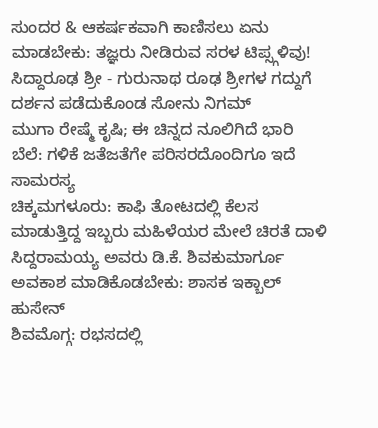ಸುಂದರ & ಆಕರ್ಷಕವಾಗಿ ಕಾಣಿಸಲು ಏನು ಮಾಡಬೇಕು: ತಜ್ಞರು ನೀಡಿರುವ ಸರಳ ಟಿಪ್ಸ್ಗಳಿವು!
ಸಿದ್ದಾರೂಢ ಶ್ರೀ - ಗುರುನಾಥ ರೂಢ ಶ್ರೀಗಳ ಗದ್ದುಗೆ ದರ್ಶನ ಪಡೆದುಕೊಂಡ ಸೋನು ನಿಗಮ್
ಮುಗಾ ರೇಷ್ಮೆ ಕೃಷಿ; ಈ ಚಿನ್ನದ ನೂಲಿಗಿದೆ ಭಾರಿ ಬೆಲೆ: ಗಳಿಕೆ ಜತೆಜತೆಗೇ ಪರಿಸರದೊಂದಿಗೂ ಇದೆ ಸಾಮರಸ್ಯ
ಚಿಕ್ಕಮಗಳೂರು: ಕಾಫಿ ತೋಟದಲ್ಲಿ ಕೆಲಸ ಮಾಡುತ್ತಿದ್ದ ಇಬ್ಬರು ಮಹಿಳೆಯರ ಮೇಲೆ ಚಿರತೆ ದಾಳಿ
ಸಿದ್ದರಾಮಯ್ಯ ಅವರು ಡಿ.ಕೆ. ಶಿವಕುಮಾರ್ಗೂ ಅವಕಾಶ ಮಾಡಿಕೊಡಬೇಕು: ಶಾಸಕ ಇಕ್ಬಾಲ್ ಹುಸೇನ್
ಶಿವಮೊಗ್ಗ: ರಭಸದಲ್ಲಿ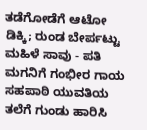ತಡೆಗೋಡೆಗೆ ಆಟೋ ಡಿಕ್ಕಿ; ರುಂಡ ಬೇರ್ಪಟ್ಟು ಮಹಿಳೆ ಸಾವು - ಪತಿ ಮಗನಿಗೆ ಗಂಭೀರ ಗಾಯ
ಸಹಪಾಠಿ ಯುವತಿಯ ತಲೆಗೆ ಗುಂಡು ಹಾರಿಸಿ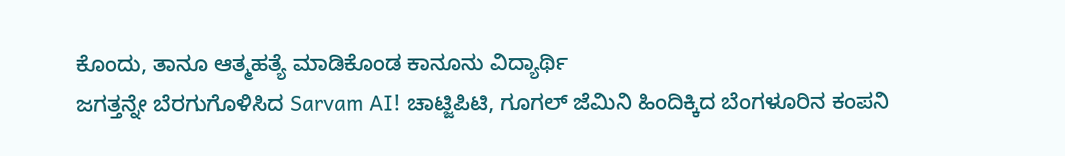ಕೊಂದು, ತಾನೂ ಆತ್ಮಹತ್ಯೆ ಮಾಡಿಕೊಂಡ ಕಾನೂನು ವಿದ್ಯಾರ್ಥಿ
ಜಗತ್ತನ್ನೇ ಬೆರಗುಗೊಳಿಸಿದ Sarvam AI! ಚಾಟ್ಜಿಪಿಟಿ, ಗೂಗಲ್ ಜೆಮಿನಿ ಹಿಂದಿಕ್ಕಿದ ಬೆಂಗಳೂರಿನ ಕಂಪನಿ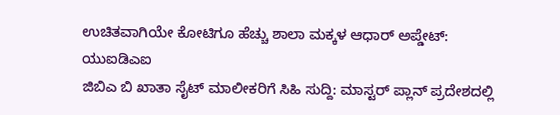ಉಚಿತವಾಗಿಯೇ ಕೋಟಿಗೂ ಹೆಚ್ಚು ಶಾಲಾ ಮಕ್ಕಳ ಆಧಾರ್ ಅಪ್ಡೇಟ್: ಯುಐಡಿಎಐ
ಜಿಬಿಎ ಬಿ ಖಾತಾ ಸೈಟ್ ಮಾಲೀಕರಿಗೆ ಸಿಹಿ ಸುದ್ದಿ: ಮಾಸ್ಟರ್ ಪ್ಲಾನ್ ಪ್ರದೇಶದಲ್ಲಿ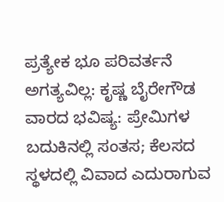ಪ್ರತ್ಯೇಕ ಭೂ ಪರಿವರ್ತನೆ ಅಗತ್ಯವಿಲ್ಲ: ಕೃಷ್ಣ ಬೈರೇಗೌಡ
ವಾರದ ಭವಿಷ್ಯ: ಪ್ರೇಮಿಗಳ ಬದುಕಿನಲ್ಲಿ ಸಂತಸ; ಕೆಲಸದ ಸ್ಥಳದಲ್ಲಿ ವಿವಾದ ಎದುರಾಗುವ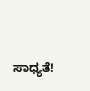ಸಾಧ್ಯತೆ!